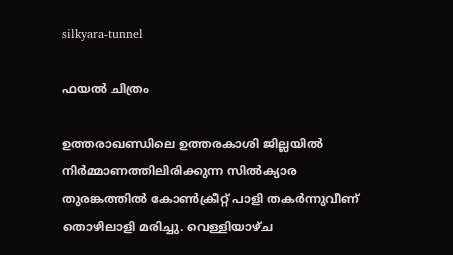silkyara-tunnel

ഫയല്‍ ചിത്രം

ഉത്തരാഖണ്ഡിലെ ഉത്തരകാശി ജില്ലയിൽ നിർമ്മാണത്തിലിരിക്കുന്ന സിൽക്യാര തുരങ്കത്തിൽ കോൺക്രീറ്റ് പാളി തകർന്നുവീണ് തൊഴിലാളി മരിച്ചു. വെള്ളിയാഴ്ച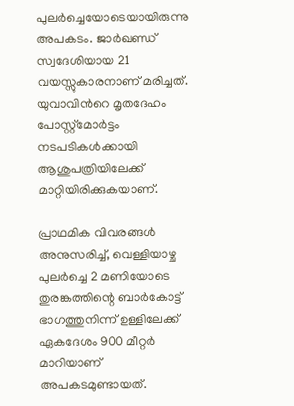പുലർച്ചെയോടെയായിരുന്നു അപകടം. ജാർഖണ്ഡ് സ്വദേശിയായ 21 വയസ്സുകാരനാണ് മരിച്ചത്. യുവാവിന്‍റെ മൃതദേഹം പോസ്റ്റ്‌മോർട്ടം നടപടികൾക്കായി ആശുപത്രിയിലേക്ക് മാറ്റിയിരിക്കുകയാണ്.

പ്രാഥമിക വിവരങ്ങൾ അനുസരിച്ച്, വെള്ളിയാഴ്ച പുലർച്ചെ 2 മണിയോടെ തുരങ്കത്തിന്റെ ബാർകോട്ട് ഭാഗത്തുനിന്ന് ഉള്ളിലേക്ക് ഏകദേശം 900 മീറ്റർ മാറിയാണ് അപകടമുണ്ടായത്.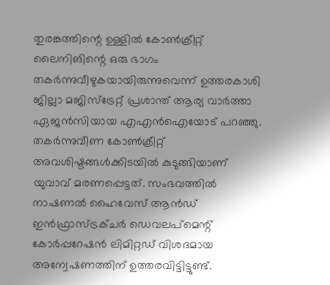തുരങ്കത്തിന്റെ ഉള്ളിൽ കോൺക്രീറ്റ് ലൈനിങിന്റെ ഒരു ഭാഗം തകർന്നുവീഴുകയായിരുന്നുവെന്ന് ഉത്തരകാശി ജില്ലാ മജിസ്‌ട്രേറ്റ് പ്രശാന്ത് ആര്യ വാർത്താ ഏജൻസിയായ എഎൻഐയോട് പറഞ്ഞു. തകർന്നുവീണ കോൺക്രീറ്റ് അവശിഷ്ടങ്ങൾക്കിടയിൽ കുടുങ്ങിയാണ് യുവാവ് മരണപ്പെട്ടത്. സംഭവത്തില്‍ നാഷണൽ ഹൈവേസ് ആൻഡ് ഇൻഫ്രാസ്ട്രക്ചർ ഡെവലപ്‌മെന്റ് കോർപ്പറേഷൻ ലിമിറ്റഡ് വിശദമായ അന്വേഷണത്തിന് ഉത്തരവിട്ടിട്ടുണ്ട്.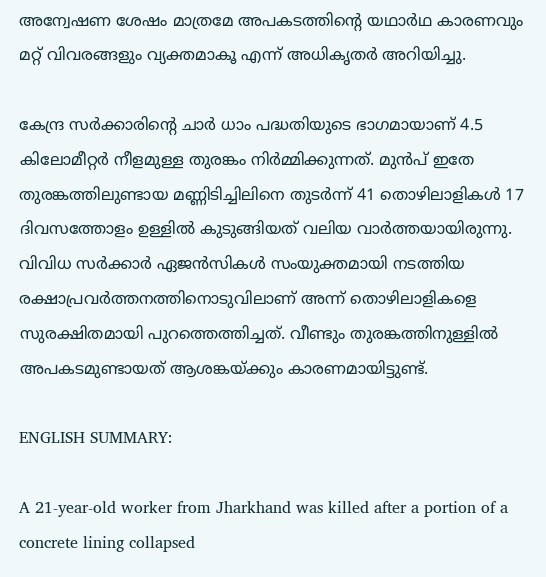അന്വേഷണ ശേഷം മാത്രമേ അപകടത്തിന്റെ യഥാർഥ കാരണവും മറ്റ് വിവരങ്ങളും വ്യക്തമാകൂ എന്ന് അധികൃതർ അറിയിച്ചു.

കേന്ദ്ര സർക്കാരിന്റെ ചാർ ധാം പദ്ധതിയുടെ ഭാഗമായാണ് 4.5 കിലോമീറ്റർ നീളമുള്ള തുരങ്കം നിർമ്മിക്കുന്നത്. മുൻപ് ഇതേ തുരങ്കത്തിലുണ്ടായ മണ്ണിടിച്ചിലിനെ തുടർന്ന് 41 തൊഴിലാളികൾ 17 ദിവസത്തോളം ഉള്ളിൽ കുടുങ്ങിയത് വലിയ വാർത്തയായിരുന്നു. വിവിധ സർക്കാർ ഏജൻസികൾ സംയുക്തമായി നടത്തിയ രക്ഷാപ്രവർത്തനത്തിനൊടുവിലാണ് അന്ന് തൊഴിലാളികളെ സുരക്ഷിതമായി പുറത്തെത്തിച്ചത്. വീണ്ടും തുരങ്കത്തിനുള്ളിൽ അപകടമുണ്ടായത് ആശങ്കയ്ക്കും കാരണമായിട്ടുണ്ട്.

ENGLISH SUMMARY:

A 21-year-old worker from Jharkhand was killed after a portion of a concrete lining collapsed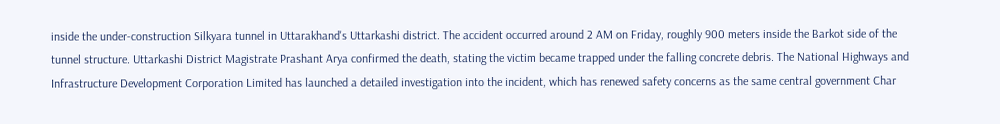inside the under-construction Silkyara tunnel in Uttarakhand's Uttarkashi district. The accident occurred around 2 AM on Friday, roughly 900 meters inside the Barkot side of the tunnel structure. Uttarkashi District Magistrate Prashant Arya confirmed the death, stating the victim became trapped under the falling concrete debris. The National Highways and Infrastructure Development Corporation Limited has launched a detailed investigation into the incident, which has renewed safety concerns as the same central government Char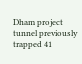Dham project tunnel previously trapped 41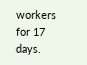workers for 17 days.